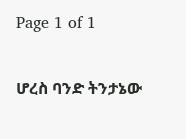Page 1 of 1

ሆረስ ባንድ ትንታኔው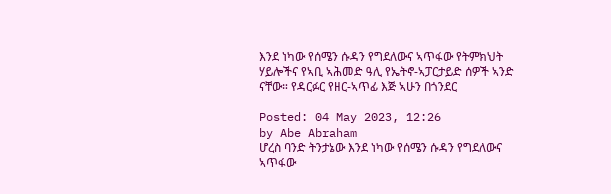እንደ ነካው የሰሜን ሱዳን የግደለውና ኣጥፋው የትምክህት ሃይሎችና የኣቢ ኣሕመድ ዓሊ የኤትኖ-ኣፓርታይድ ሰዎች ኣንድ ናቸው። የዳርፉር የዘር-ኣጥፊ እጅ ኣሁን በጎንደር

Posted: 04 May 2023, 12:26
by Abe Abraham
ሆረስ ባንድ ትንታኔው እንደ ነካው የሰሜን ሱዳን የግደለውና ኣጥፋው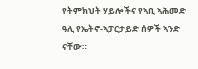የትምክህት ሃይሎችና የኣቢ ኣሕመድ ዓሊ የኤትኖ-ኣፓርታይድ ሰዎች ኣንድ ናቸው።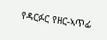የዳርፉር የዘር-ኣጥፊ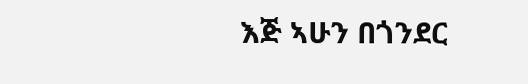እጅ ኣሁን በጎንደር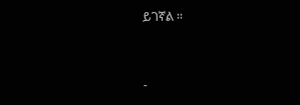ይገኛል ።


-